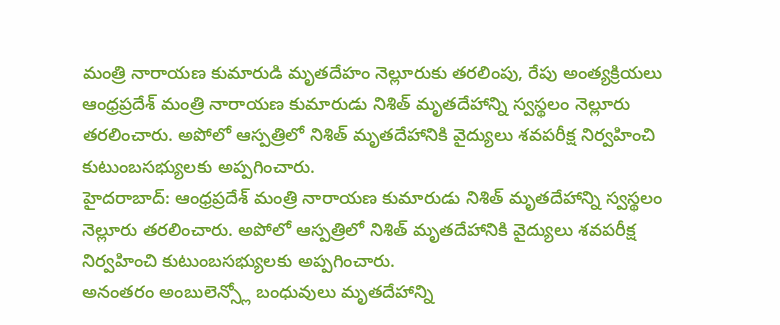మంత్రి నారాయణ కుమారుడి మృతదేహం నెల్లూరుకు తరలింపు, రేపు అంత్యక్రియలు
ఆంధ్రప్రదేశ్ మంత్రి నారాయణ కుమారుడు నిశిత్ మృతదేహాన్ని స్వస్థలం నెల్లూరు తరలించారు. అపోలో ఆస్పత్రిలో నిశిత్ మృతదేహానికి వైద్యులు శవపరీక్ష నిర్వహించి కుటుంబసభ్యులకు అప్పగించారు.
హైదరాబాద్: ఆంధ్రప్రదేశ్ మంత్రి నారాయణ కుమారుడు నిశిత్ మృతదేహాన్ని స్వస్థలం నెల్లూరు తరలించారు. అపోలో ఆస్పత్రిలో నిశిత్ మృతదేహానికి వైద్యులు శవపరీక్ష నిర్వహించి కుటుంబసభ్యులకు అప్పగించారు.
అనంతరం అంబులెన్స్లో బంధువులు మృతదేహాన్ని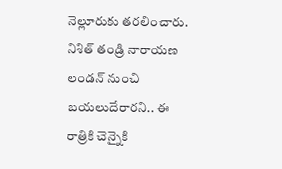నెల్లూరుకు తరలించారు. నిశిత్ తండ్రి నారాయణ లండన్ నుంచి బయలుదేరారని.. ఈ రాత్రికి చెన్నైకి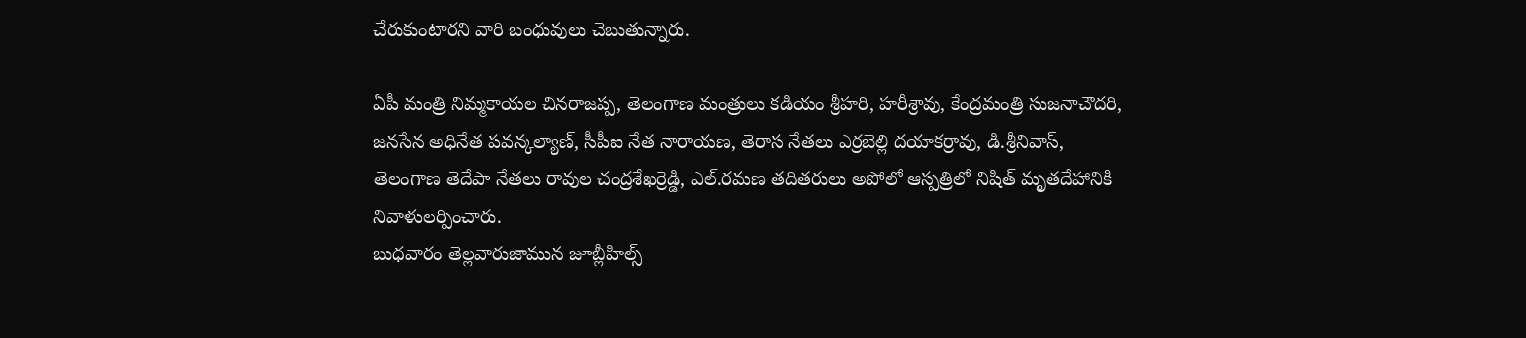చేరుకుంటారని వారి బంధువులు చెబుతున్నారు.

ఏపీ మంత్రి నిమ్మకాయల చినరాజప్ప, తెలంగాణ మంత్రులు కడియం శ్రీహరి, హరీశ్రావు, కేంద్రమంత్రి సుజనాచౌదరి, జనసేన అధినేత పవన్కల్యాణ్, సీపీఐ నేత నారాయణ, తెరాస నేతలు ఎర్రబెల్లి దయాకర్రావు, డి.శ్రీనివాస్, తెలంగాణ తెదేపా నేతలు రావుల చంద్రశేఖర్రెడ్డి, ఎల్.రమణ తదితరులు అపోలో ఆస్పత్రిలో నిషిత్ మృతదేహానికి నివాళులర్పించారు.
బుధవారం తెల్లవారుజామున జూబ్లీహిల్స్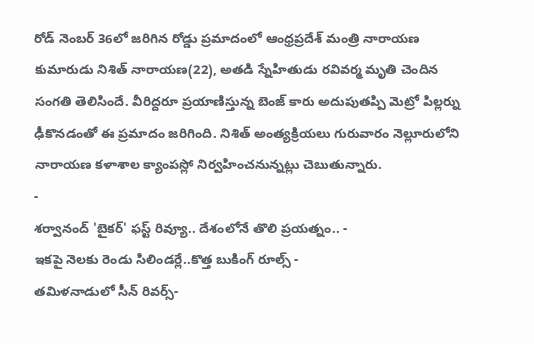రోడ్ నెంబర్ 36లో జరిగిన రోడ్డు ప్రమాదంలో ఆంధ్రప్రదేశ్ మంత్రి నారాయణ కుమారుడు నిశిత్ నారాయణ(22), అతడి స్నేహితుడు రవివర్మ మృతి చెందిన సంగతి తెలిసిందే. వీరిద్దరూ ప్రయాణిస్తున్న బెంజ్ కారు అదుపుతప్పి మెట్రో పిల్లర్ను ఢీకొనడంతో ఈ ప్రమాదం జరిగింది. నిశిత్ అంత్యక్రియలు గురువారం నెల్లూరులోని నారాయణ కళాశాల క్యాంపస్లో నిర్వహించనున్నట్లు చెబుతున్నారు.
-
శర్వానంద్ 'బైకర్' ఫస్ట్ రివ్యూ.. దేశంలోనే తొలి ప్రయత్నం.. -
ఇకపై నెలకు రెండు సిలిండర్లే..కొత్త బుకింగ్ రూల్స్ -
తమిళనాడులో సీన్ రివర్స్-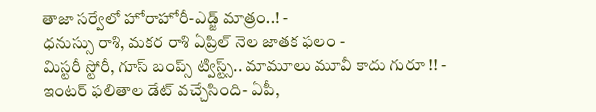తాజా సర్వేలో హోరాహోరీ-ఎడ్జ్ మాత్రం..! -
ధనుస్సు రాశి, మకర రాశి ఏప్రిల్ నెల జాతక ఫలం -
మిస్టరీ స్టోరీ, గూస్ బంప్స్ ట్విస్ట్స్.. మామూలు మూవీ కాదు గురూ !! -
ఇంటర్ ఫలితాల డేట్ వచ్చేసింది- ఏపీ,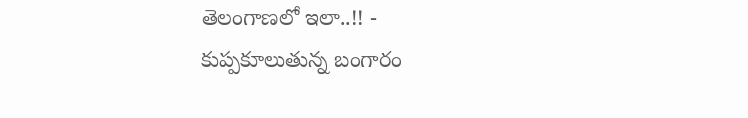తెలంగాణలో ఇలా..!! -
కుప్పకూలుతున్న బంగారం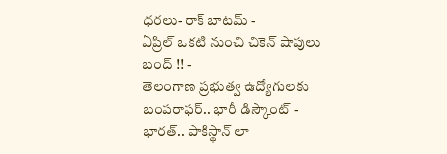ధరలు- రాక్ బాటమ్ -
ఏప్రిల్ ఒకటి నుంచి చికెన్ షాపులు బంద్ !! -
తెలంగాణ ప్రభుత్వ ఉద్యోగులకు బంపరాఫర్.. భారీ డిస్కౌంట్ -
భారత్.. పాకిస్థాన్ లా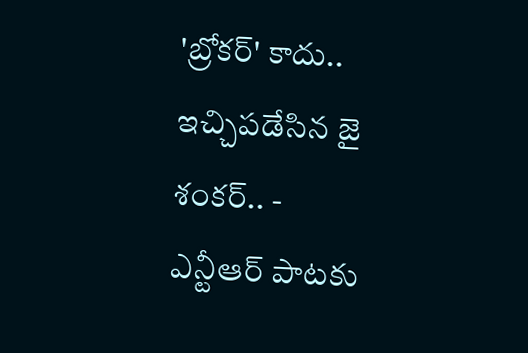'బ్రోకర్' కాదు.. ఇచ్చిపడేసిన జై శంకర్.. -
ఎన్టీఆర్ పాటకు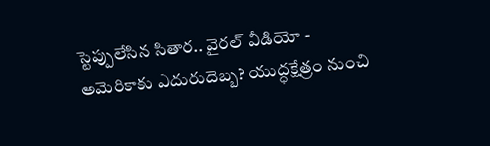స్టెప్పులేసిన సితార.. వైరల్ వీడియో -
అమెరికాకు ఎదురుదెబ్బ? యుద్ధక్షేత్రం నుంచి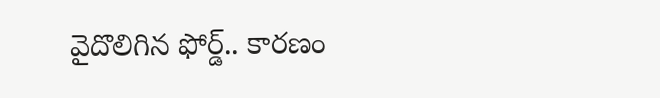వైదొలిగిన ఫోర్డ్.. కారణం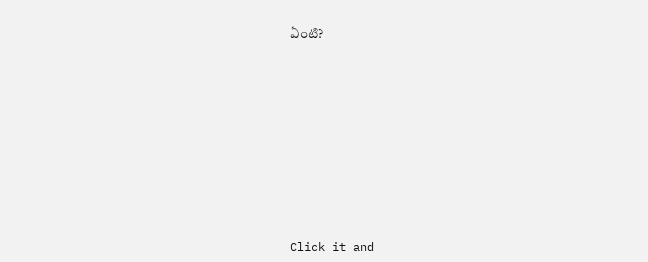ఏంటి?












Click it and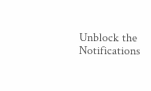Unblock the Notifications